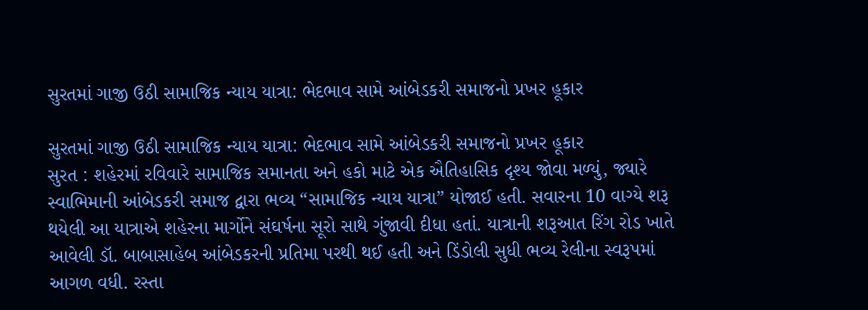સુરતમાં ગાજી ઉઠી સામાજિક ન્યાય યાત્રા: ભેદભાવ સામે આંબેડકરી સમાજનો પ્રખર હૂકાર

સુરતમાં ગાજી ઉઠી સામાજિક ન્યાય યાત્રા: ભેદભાવ સામે આંબેડકરી સમાજનો પ્રખર હૂકાર
સુરત : શહેરમાં રવિવારે સામાજિક સમાનતા અને હકો માટે એક ઐતિહાસિક દૃશ્ય જોવા મળ્યું, જ્યારે સ્વાભિમાની આંબેડકરી સમાજ દ્વારા ભવ્ય “સામાજિક ન્યાય યાત્રા” યોજાઈ હતી. સવારના 10 વાગ્યે શરૂ થયેલી આ યાત્રાએ શહેરના માર્ગોને સંઘર્ષના સૂરો સાથે ગુંજાવી દીધા હતાં. યાત્રાની શરૂઆત રિંગ રોડ ખાતે આવેલી ડૉ. બાબાસાહેબ આંબેડકરની પ્રતિમા પરથી થઈ હતી અને ડિંડોલી સુધી ભવ્ય રેલીના સ્વરૂપમાં આગળ વધી. રસ્તા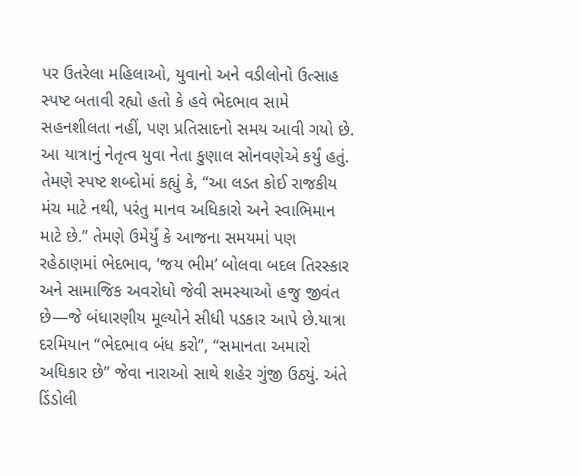પર ઉતરેલા મહિલાઓ, યુવાનો અને વડીલોનો ઉત્સાહ સ્પષ્ટ બતાવી રહ્યો હતો કે હવે ભેદભાવ સામે સહનશીલતા નહીં, પણ પ્રતિસાદનો સમય આવી ગયો છે.
આ યાત્રાનું નેતૃત્વ યુવા નેતા કુણાલ સોનવણેએ કર્યું હતું. તેમણે સ્પષ્ટ શબ્દોમાં કહ્યું કે, “આ લડત કોઈ રાજકીય મંચ માટે નથી, પરંતુ માનવ અધિકારો અને સ્વાભિમાન માટે છે.” તેમણે ઉમેર્યું કે આજના સમયમાં પણ રહેઠાણમાં ભેદભાવ, ‘જય ભીમ’ બોલવા બદલ તિરસ્કાર અને સામાજિક અવરોધો જેવી સમસ્યાઓ હજુ જીવંત છે—જે બંધારણીય મૂલ્યોને સીધી પડકાર આપે છે.યાત્રા દરમિયાન “ભેદભાવ બંધ કરો”, “સમાનતા અમારો અધિકાર છે” જેવા નારાઓ સાથે શહેર ગુંજી ઉઠ્યું. અંતે ડિંડોલી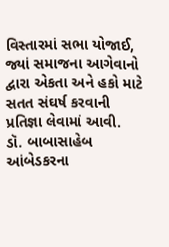વિસ્તારમાં સભા યોજાઈ, જ્યાં સમાજના આગેવાનો દ્વારા એકતા અને હકો માટે સતત સંઘર્ષ કરવાની પ્રતિજ્ઞા લેવામાં આવી.
ડૉ. બાબાસાહેબ આંબેડકરના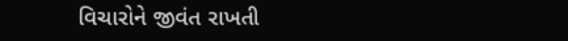વિચારોને જીવંત રાખતી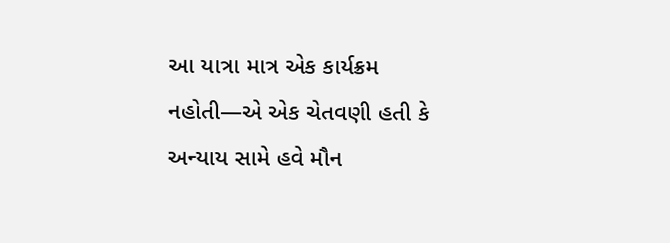આ યાત્રા માત્ર એક કાર્યક્રમ નહોતી—એ એક ચેતવણી હતી કે અન્યાય સામે હવે મૌન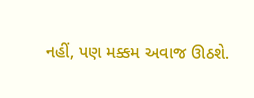નહીં, પણ મક્કમ અવાજ ઊઠશે.